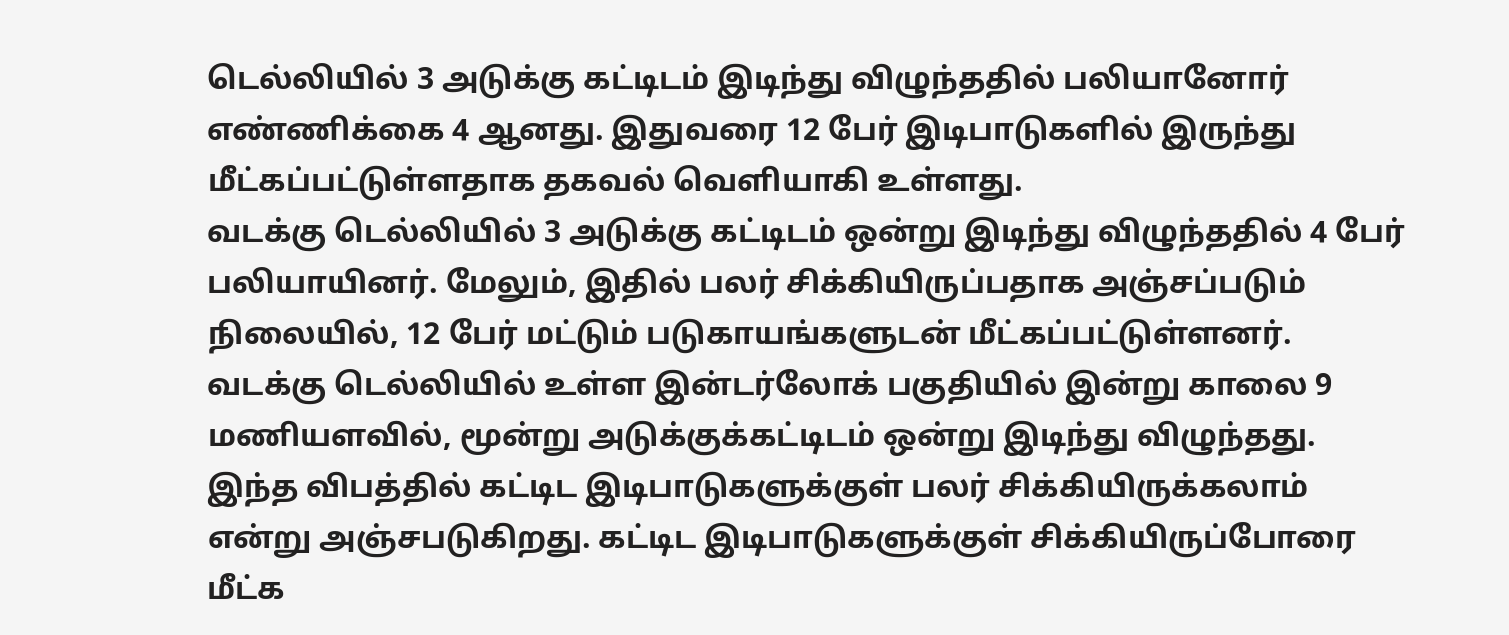டெல்லியில் 3 அடுக்கு கட்டிடம் இடிந்து விழுந்ததில் பலியானோர் எண்ணிக்கை 4 ஆனது. இதுவரை 12 பேர் இடிபாடுகளில் இருந்து மீட்கப்பட்டுள்ளதாக தகவல் வெளியாகி உள்ளது.
வடக்கு டெல்லியில் 3 அடுக்கு கட்டிடம் ஒன்று இடிந்து விழுந்ததில் 4 பேர் பலியாயினர். மேலும், இதில் பலர் சிக்கியிருப்பதாக அஞ்சப்படும் நிலையில், 12 பேர் மட்டும் படுகாயங்களுடன் மீட்கப்பட்டுள்ளனர்.
வடக்கு டெல்லியில் உள்ள இன்டர்லோக் பகுதியில் இன்று காலை 9 மணியளவில், மூன்று அடுக்குக்கட்டிடம் ஒன்று இடிந்து விழுந்தது. இந்த விபத்தில் கட்டிட இடிபாடுகளுக்குள் பலர் சிக்கியிருக்கலாம் என்று அஞ்சபடுகிறது. கட்டிட இடிபாடுகளுக்குள் சிக்கியிருப்போரை மீட்க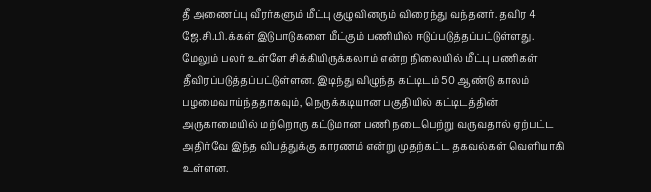தீ அணைப்பு வீரர்களும் மீட்பு குழுவினரும் விரைந்து வந்தனர். தவிர 4 ஜே.சி.பி.க்கள் இடுபாடுகளை மீட்கும் பணியில் ஈடுப்படுத்தப்பட்டுள்ளது.
மேலும் பலர் உள்ளே சிக்கியிருக்கலாம் என்ற நிலையில் மீட்பு பணிகள் தீவிரப்படுத்தப்பட்டுள்ளன. இடிந்து விழுந்த கட்டிடம் 50 ஆண்டு காலம் பழமைவாய்ந்ததாகவும், நெருக்கடியான பகுதியில் கட்டிடத்தின் அருகாமையில் மற்றொரு கட்டுமான பணி நடைபெற்று வருவதால் ஏற்பட்ட அதிர்வே இந்த விபத்துக்கு காரணம் என்று முதற்கட்ட தகவல்கள் வெளியாகி உள்ளன.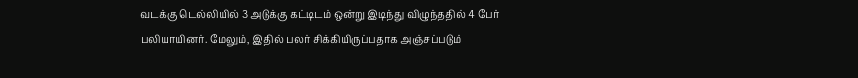வடக்கு டெல்லியில் 3 அடுக்கு கட்டிடம் ஒன்று இடிந்து விழுந்ததில் 4 பேர் பலியாயினர். மேலும், இதில் பலர் சிக்கியிருப்பதாக அஞ்சப்படும்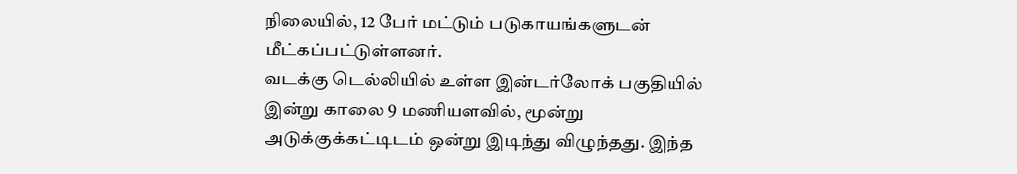நிலையில், 12 பேர் மட்டும் படுகாயங்களுடன் மீட்கப்பட்டுள்ளனர்.
வடக்கு டெல்லியில் உள்ள இன்டர்லோக் பகுதியில் இன்று காலை 9 மணியளவில், மூன்று அடுக்குக்கட்டிடம் ஒன்று இடிந்து விழுந்தது. இந்த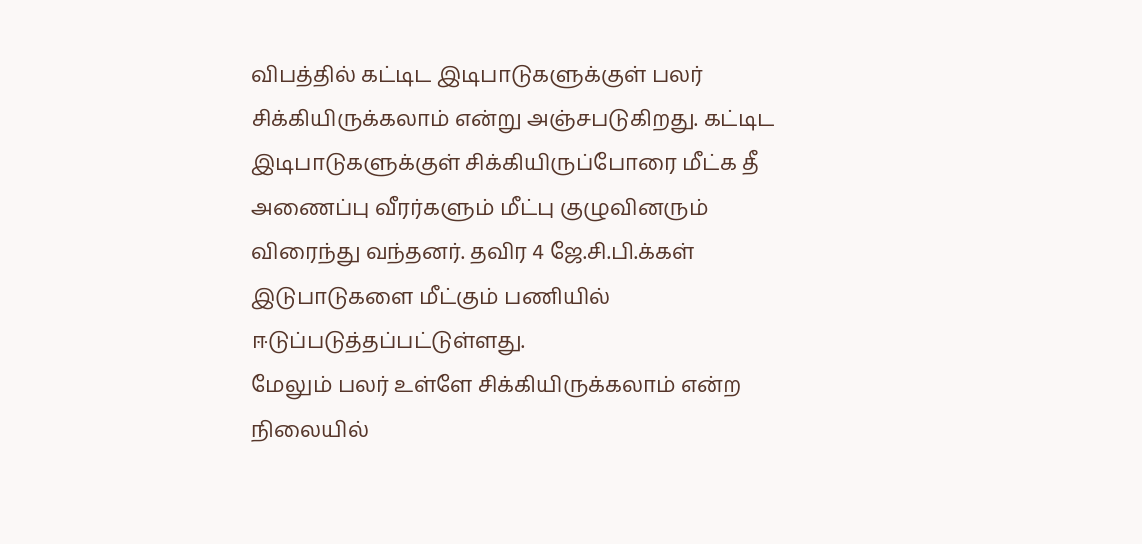விபத்தில் கட்டிட இடிபாடுகளுக்குள் பலர் சிக்கியிருக்கலாம் என்று அஞ்சபடுகிறது. கட்டிட இடிபாடுகளுக்குள் சிக்கியிருப்போரை மீட்க தீ அணைப்பு வீரர்களும் மீட்பு குழுவினரும் விரைந்து வந்தனர். தவிர 4 ஜே.சி.பி.க்கள் இடுபாடுகளை மீட்கும் பணியில் ஈடுப்படுத்தப்பட்டுள்ளது.
மேலும் பலர் உள்ளே சிக்கியிருக்கலாம் என்ற நிலையில்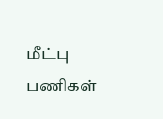மீட்பு பணிகள்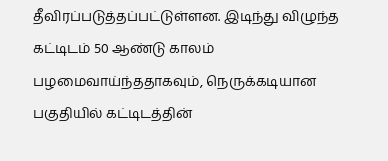தீவிரப்படுத்தப்பட்டுள்ளன. இடிந்து விழுந்த கட்டிடம் 50 ஆண்டு காலம் பழமைவாய்ந்ததாகவும், நெருக்கடியான பகுதியில் கட்டிடத்தின்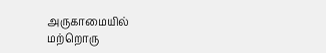அருகாமையில் மற்றொரு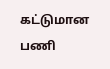கட்டுமான பணி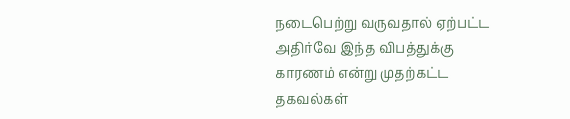நடைபெற்று வருவதால் ஏற்பட்ட அதிர்வே இந்த விபத்துக்கு காரணம் என்று முதற்கட்ட தகவல்கள்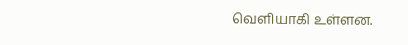வெளியாகி உள்ளன.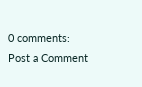0 comments:
Post a Comment